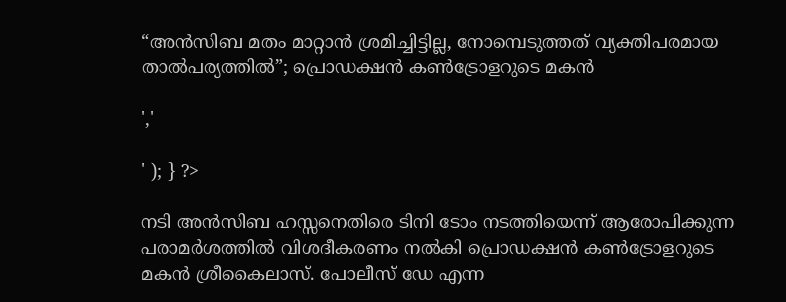“അൻസിബ മതം മാറ്റാൻ ശ്രമിച്ചിട്ടില്ല, നോമ്പെടുത്തത് വ്യക്തിപരമായ താൽപര്യത്തിൽ”; പ്രൊഡക്ഷൻ കൺട്രോളറുടെ മകൻ

','

' ); } ?>

നടി അൻസിബ ഹസ്സനെതിരെ ടിനി ടോം നടത്തിയെന്ന് ആരോപിക്കുന്ന പരാമർശത്തിൽ വിശദീകരണം നൽകി പ്രൊഡക്ഷൻ കൺട്രോളറുടെ മകൻ ശ്രീകൈലാസ്. പോലീസ് ഡേ എന്ന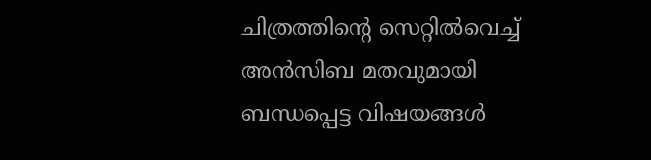ചിത്രത്തിന്റെ സെറ്റിൽവെച്ച് അൻസിബ മതവുമായി ബന്ധപ്പെട്ട വിഷയങ്ങൾ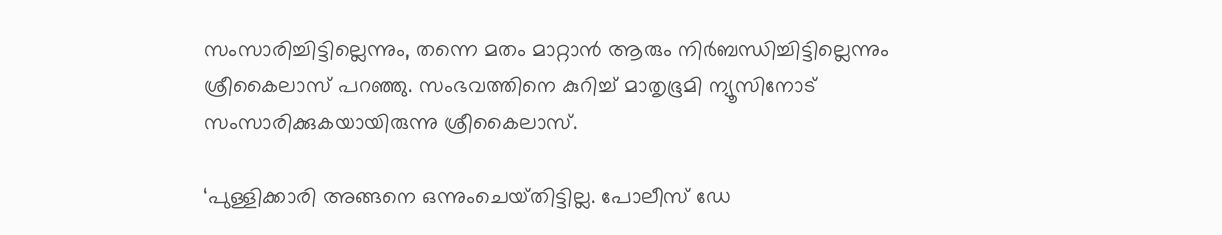സംസാരിച്ചിട്ടില്ലെന്നും, തന്നെ മതം മാറ്റാൻ ആരും നിർബന്ധിച്ചിട്ടില്ലെന്നും ശ്രീകൈലാസ് പറഞ്ഞു. സംഭവത്തിനെ കുറിച്ച് മാതൃഭൂമി ന്യൂസിനോട് സംസാരിക്കുകയായിരുന്നു ശ്രീകൈലാസ്.

‘പുള്ളിക്കാരി അങ്ങനെ ഒന്നുംചെയ്‌തിട്ടില്ല. പോലീസ് ഡേ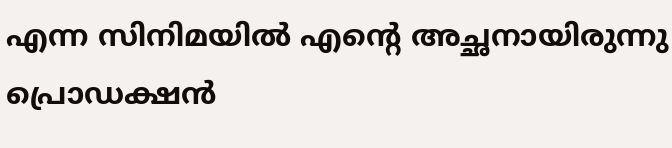എന്ന സിനിമയിൽ എന്റെ അച്ഛനായിരുന്നു പ്രൊഡക്ഷൻ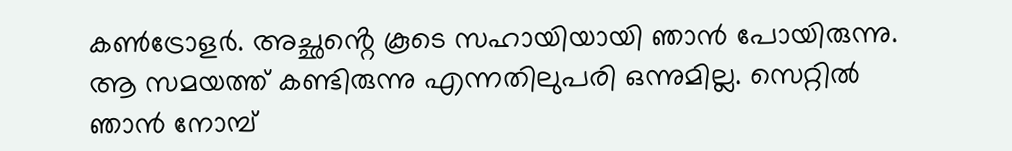കൺട്രോളർ. അച്ഛൻ്റെ കൂടെ സഹായിയായി ഞാൻ പോയിരുന്നു. ആ സമയത്ത് കണ്ടിരുന്നു എന്നതിലുപരി ഒന്നുമില്ല. സെറ്റിൽ ഞാൻ നോമ്പ്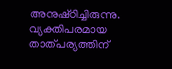അനുഷ്‌ഠിച്ചിരുന്നു. വ്യക്തിപരമായ താത്പര്യത്തിന്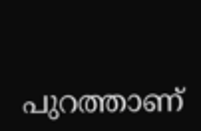പുറത്താണ്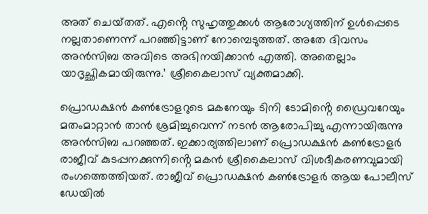അത്‌ ചെയ്‌തത്‌. എൻ്റെ സുഹൃത്തുക്കൾ ആരോഗ്യത്തിന് ഉൾപ്പെടെ നല്ലതാണെന്ന് പറഞ്ഞിട്ടാണ് നോമ്പെടുത്തത്. അതേ ദിവസം അൻസിബ അവിടെ അഭിനയിക്കാൻ എത്തി. അതെല്ലാം യാദൃച്ഛികമായിരുന്നു.’ ശ്രീകൈലാസ് വ്യക്തമാക്കി.

പ്രൊഡക്ഷൻ കൺട്രോളറുടെ മകനേയും ടിനി ടോമിൻ്റെ ഡ്രൈവറേയും മതംമാറ്റാൻ താൻ ശ്രമിച്ചുവെന്ന് നടൻ ആരോപിച്ചു എന്നായിരുന്നു അൻസിബ പറഞ്ഞത്. ഇക്കാര്യത്തിലാണ് പ്രൊഡക്ഷൻ കൺട്രോളർ രാജീവ് കുടപ്പനക്കുന്നിൻ്റെ മകൻ ശ്രീകൈലാസ് വിശദീകരണവുമായി രംഗത്തെത്തിയത്. രാജീവ് പ്രൊഡക്ഷൻ കൺട്രോളർ ആയ പോലീസ് ഡേയിൽ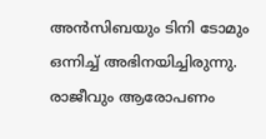അൻസിബയും ടിനി ടോമും ഒന്നിച്ച് അഭിനയിച്ചിരുന്നു. രാജീവും ആരോപണം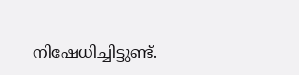നിഷേധിച്ചിട്ടുണ്ട്.